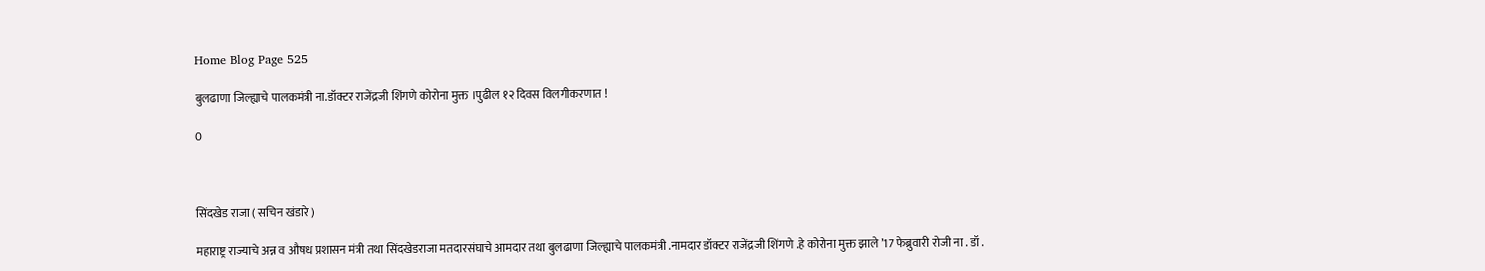Home Blog Page 525

बुलढाणा जिल्ह्याचे पालकमंत्री ना.डॉक्टर राजेंद्रजी शिंगणे कोरोना मुक्त ।पुढील १२ दिवस विलगीकरणात !

0



सिंदखेड राजा ( सचिन खंडारे )

महाराष्ट्र राज्याचे अन्न व औषध प्रशासन मंत्री तथा सिंदखेडराजा मतदारसंघाचे आमदार तथा बुलढाणा जिल्ह्याचे पालकमंत्री .नामदार डॉक्टर राजेंद्रजी शिंगणे .हे कोरोना मुक्त झाले ’17 फेब्रुवारी रोजी ना . डॉ .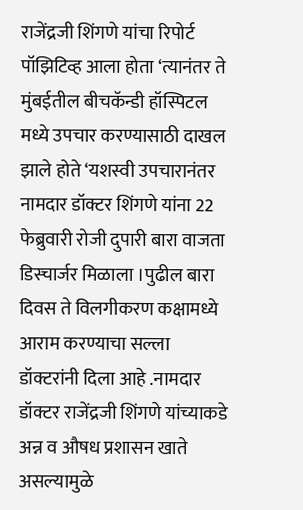राजेंद्रजी शिंगणे यांचा रिपोर्ट पॉझिटिव्ह आला होता ‘त्यानंतर ते मुंबईतील बीचकॅन्डी हॉस्पिटल मध्ये उपचार करण्यासाठी दाखल झाले होते ‘यशस्वी उपचारानंतर नामदार डॉक्टर शिंगणे यांना 22 फेब्रुवारी रोजी दुपारी बारा वाजता डिस्चार्जर मिळाला ।पुढील बारा दिवस ते विलगीकरण कक्षामध्ये आराम करण्याचा सल्ला डॉक्टरांनी दिला आहे .नामदार डॉक्टर राजेंद्रजी शिंगणे यांच्याकडे अन्न व औषध प्रशासन खाते असल्यामुळे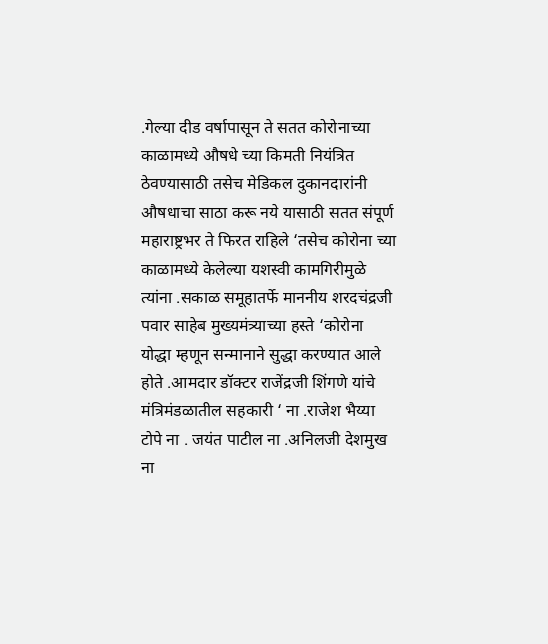.गेल्या दीड वर्षापासून ते सतत कोरोनाच्या काळामध्ये औषधे च्या किमती नियंत्रित ठेवण्यासाठी तसेच मेडिकल दुकानदारांनी औषधाचा साठा करू नये यासाठी सतत संपूर्ण महाराष्ट्रभर ते फिरत राहिले ‘तसेच कोरोना च्या काळामध्ये केलेल्या यशस्वी कामगिरीमुळे त्यांना .सकाळ समूहातर्फे माननीय शरदचंद्रजी पवार साहेब मुख्यमंत्र्याच्या हस्ते ‘कोरोना योद्धा म्हणून सन्मानाने सुद्धा करण्यात आले होते .आमदार डॉक्टर राजेंद्रजी शिंगणे यांचे मंत्रिमंडळातील सहकारी ‘ ना .राजेश भैय्या टोपे ना . जयंत पाटील ना .अनिलजी देशमुख ना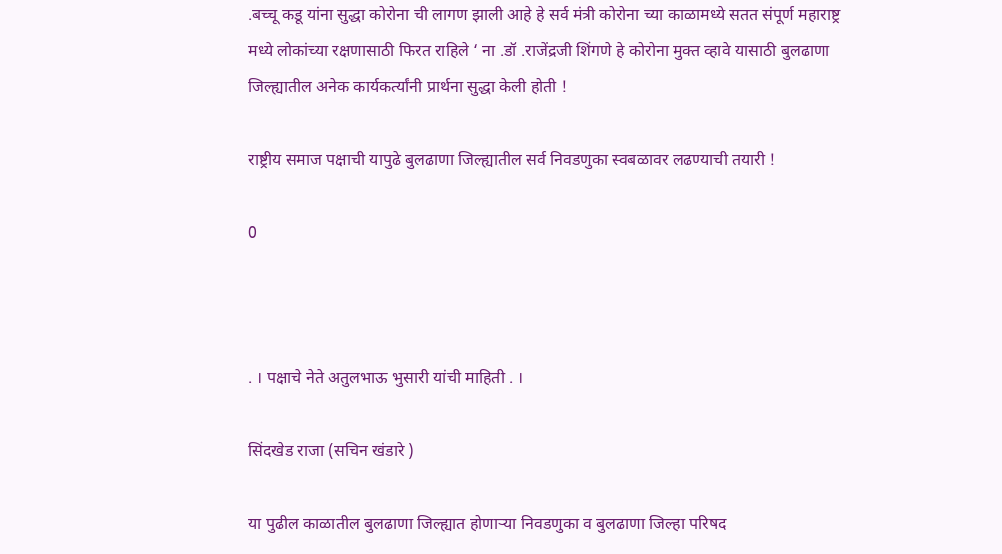.बच्चू कडू यांना सुद्धा कोरोना ची लागण झाली आहे हे सर्व मंत्री कोरोना च्या काळामध्ये सतत संपूर्ण महाराष्ट्र मध्ये लोकांच्या रक्षणासाठी फिरत राहिले ‘ ना .डॉ .राजेंद्रजी शिंगणे हे कोरोना मुक्त व्हावे यासाठी बुलढाणा जिल्ह्यातील अनेक कार्यकर्त्यांनी प्रार्थना सुद्धा केली होती !

राष्ट्रीय समाज पक्षाची यापुढे बुलढाणा जिल्ह्यातील सर्व निवडणुका स्वबळावर लढण्याची तयारी !

0



. । पक्षाचे नेते अतुलभाऊ भुसारी यांची माहिती . ।

सिंदखेड राजा (सचिन खंडारे )

या पुढील काळातील बुलढाणा जिल्ह्यात होणाऱ्या निवडणुका व बुलढाणा जिल्हा परिषद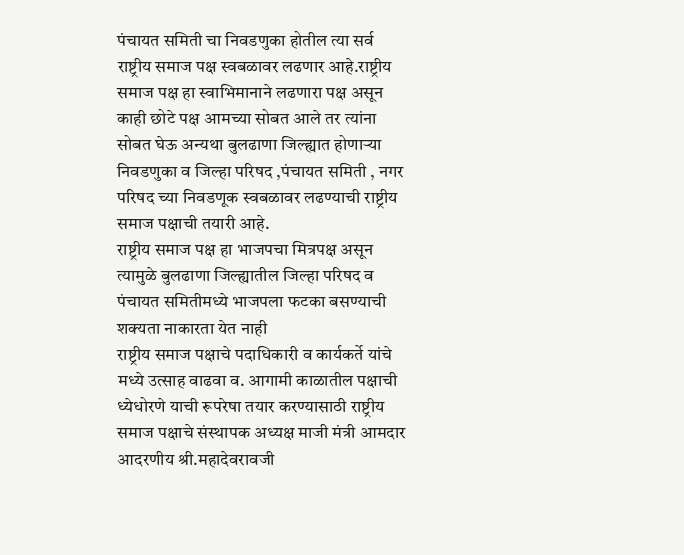पंचायत समिती चा निवडणुका होतील त्या सर्व राष्ट्रीय समाज पक्ष स्वबळावर लढणार आहे.राष्ट्रीय समाज पक्ष हा स्वाभिमानाने लढणारा पक्ष असून काही छोटे पक्ष आमच्या सोबत आले तर त्यांना सोबत घेऊ अन्यथा बुलढाणा जिल्ह्यात होणाऱ्या निवडणुका व जिल्हा परिषद ,पंचायत समिती , नगर परिषद च्या निवडणूक स्वबळावर लढण्याची राष्ट्रीय समाज पक्षाची तयारी आहे.
राष्ट्रीय समाज पक्ष हा भाजपचा मित्रपक्ष असून त्यामुळे बुलढाणा जिल्ह्यातील जिल्हा परिषद व पंचायत समितीमध्ये भाजपला फटका बसण्याची शक्यता नाकारता येत नाही
राष्ट्रीय समाज पक्षाचे पदाधिकारी व कार्यकर्ते यांचे मध्ये उत्साह वाढवा व. आगामी काळातील पक्षाची ध्येधोरणे याची रूपरेषा तयार करण्यासाठी राष्ट्रीय समाज पक्षाचे संस्थापक अध्यक्ष माजी मंत्री आमदार आदरणीय श्री.महादेवरावजी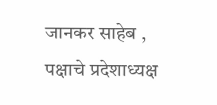जानकर साहेब , पक्षाचे प्रदेशाध्यक्ष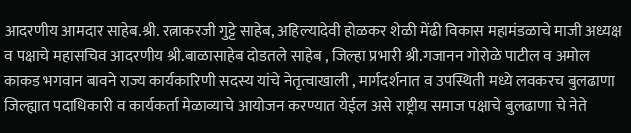आदरणीय आमदार साहेब.श्री. रत्नाकरजी गुट्टे साहेब, अहिल्यादेवी होळकर शेळी मेंढी विकास महामंडळाचे माजी अध्यक्ष व पक्षाचे महासचिव आदरणीय श्री.बाळासाहेब दोडतले साहेब , जिल्हा प्रभारी श्री.गजानन गोरोळे पाटील व अमोल काकड भगवान बावने राज्य कार्यकारिणी सदस्य यांचे नेतृत्वाखाली , मार्गदर्शनात व उपस्थिती मध्ये लवकरच बुलढाणा जिल्ह्यात पदाधिकारी व कार्यकर्ता मेळाव्याचे आयोजन करण्यात येईल असे राष्ट्रीय समाज पक्षाचे बुलढाणा चे नेते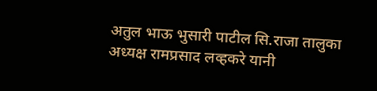अतुल भाऊ भुसारी पाटील सि.राजा तालुका अध्यक्ष रामप्रसाद लव्हकरे यानी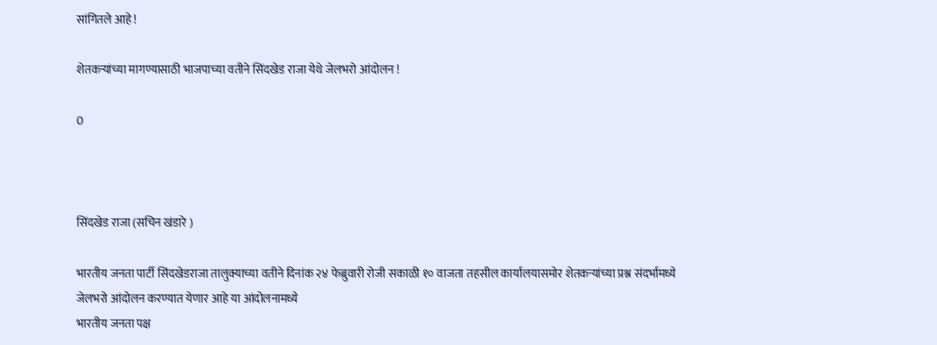सांगितले आहे !

शेतकऱ्यांच्या मागण्यासाठी भाजपाच्या वतीने सिंदखेड राजा येथे जेलभरो आंदोलन !

0



सिंदखेड राजा (सचिन खंडारे )

भारतीय जनता पार्टी सिंदखेडराजा तालुक्याच्या वतीने दिनांक २४ फेब्रुवारी रोजी सकाळी १० वाजता तहसील कार्यालयासमोर शेतकऱ्यांच्या प्रश्न संदर्भामध्ये जेलभरो आंदोलन करण्यात येणार आहे या आंदोलनामध्ये
भारतीय जनता पक्ष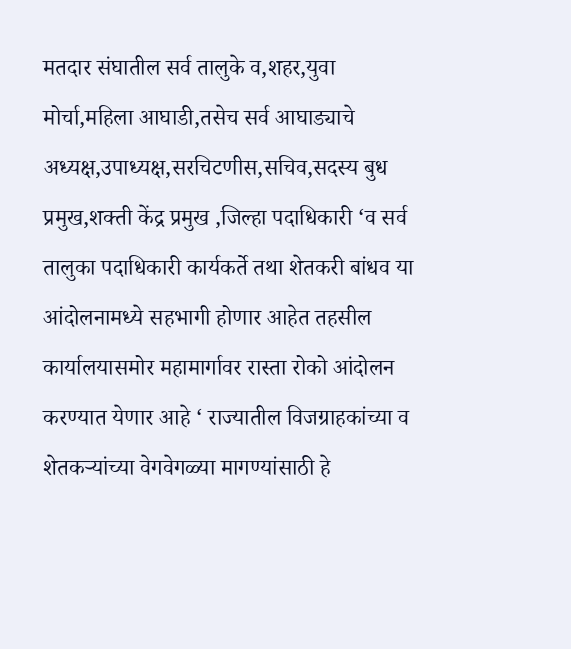मतदार संघातील सर्व तालुके व,शहर,युवा मोर्चा,महिला आघाडी,तसेच सर्व आघाड्याचे अध्यक्ष,उपाध्यक्ष,सरचिटणीस,सचिव,सदस्य बुध प्रमुख,शक्ती केंद्र प्रमुख ,जिल्हा पदाधिकारी ‘व सर्व तालुका पदाधिकारी कार्यकर्ते तथा शेतकरी बांधव या आंदोलनामध्ये सहभागी होणार आहेत तहसील कार्यालयासमोर महामार्गावर रास्ता रोको आंदोलन करण्यात येणार आहे ‘ राज्यातील विजग्राहकांच्या व शेतकऱ्यांच्या वेगवेगळ्या मागण्यांसाठी हे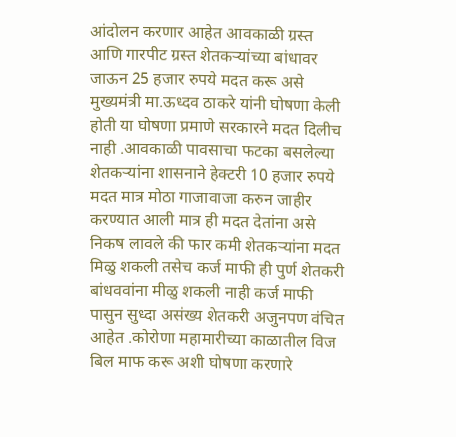आंदोलन करणार आहेत आवकाळी ग्रस्त आणि गारपीट ग्रस्त शेतकऱ्यांच्या बांधावर जाऊन 25 हजार रुपये मदत करू असे मुख्यमंत्री मा.ऊध्दव ठाकरे यांनी घोषणा केली होती या घोषणा प्रमाणे सरकारने मदत दिलीच नाही .आवकाळी पावसाचा फटका बसलेल्या शेतकऱ्यांना शासनाने हेक्टरी 10 हजार रुपये मदत मात्र मोठा गाजावाजा करुन जाहीर करण्यात आली मात्र ही मदत देतांना असे निकष लावले की फार कमी शेतकऱ्यांना मदत मिळु शकली तसेच कर्ज माफी ही पुर्ण शेतकरी बांधववांना मीळु शकली नाही कर्ज माफी पासुन सुध्दा असंख्य शेतकरी अजुनपण वंचित आहेत .कोरोणा महामारीच्या काळातील विज बिल माफ करू अशी घोषणा करणारे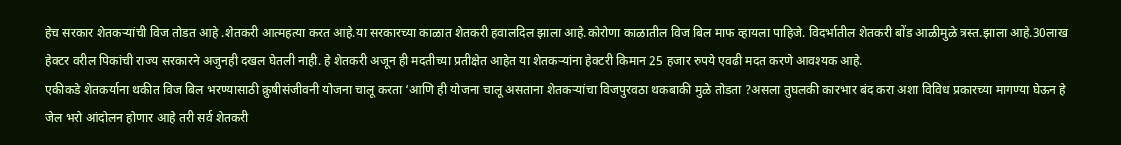हेच सरकार शेतकऱ्यांची विज तोडत आहे .शेतकरी आत्महत्या करत आहे.या सरकारच्या काळात शेतकरी हवालदिल झाला आहे.कोरोणा काळातील विज बिल माफ व्हायला पाहिजे. विदर्भातील शेतकरी बोंड आळीमुळे त्रस्त.झाला आहे.30लाख हेक्टर वरील पिकांची राज्य सरकारने अजुनही दखल घेतली नाही. हे शेतकरी अजून ही मदतीच्या प्रतीक्षेत आहेत या शेतकऱ्यांना हेक्टरी किमान 25 हजार रुपये एवढी मदत करणे आवश्यक आहे.
एकीकडे शेतकर्याना थकीत विज बिल भरण्यासाठी क्रुषीसंजीवनी योजना चालू करता ‘आणि ही योजना चालू असताना शेतकऱ्यांचा विजपुरवठा थकबाकी मुळे तोडता ?असला तुघलकी कारभार बंद करा अशा विविध प्रकारच्या मागण्या घेऊन हे जेल भरो आंदोलन होणार आहे तरी सर्व शेतकरी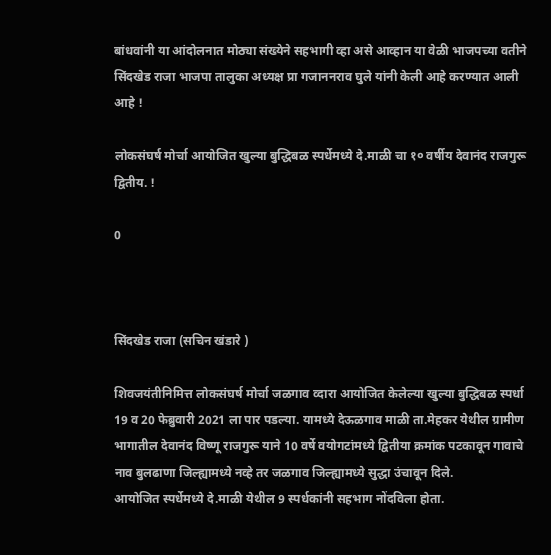बांधवांनी या आंदोलनात मोठ्या संख्येने सहभागी व्हा असे आव्हान या वेळी भाजपच्या वतीने सिंदखेड राजा भाजपा तालुका अध्यक्ष प्रा गजाननराव घुले यांनी केली आहे करण्यात आली आहे !

लोकसंघर्ष मोर्चा आयोजित खुल्या बुद्धिबळ स्पर्धेमध्ये दे.माळी चा १० वर्षीय देवानंद राजगुरू द्वितीय. !

0



सिंदखेड राजा (सचिन खंडारे )

शिवजयंतीनिमित्त लोकसंघर्ष मोर्चा जळगाव व्दारा आयोजित केलेल्या खुल्या बुद्धिबळ स्पर्धा 19 व 20 फेब्रुवारी 2021 ला पार पडल्या. यामध्ये देऊळगाव माळी ता.मेहकर येथील ग्रामीण भागातील देवानंद विष्णू राजगुरू याने 10 वर्षे वयोगटांमध्ये द्वितीया क्रमांक पटकावून गावाचे नाव बुलढाणा जिल्ह्यामध्ये नव्हे तर जळगाव जिल्ह्यामध्ये सुद्धा उंचावून दिले.
आयोजित स्पर्धेमध्ये दे.माळी येथील 9 स्पर्धकांनी सहभाग नोंदविला होता.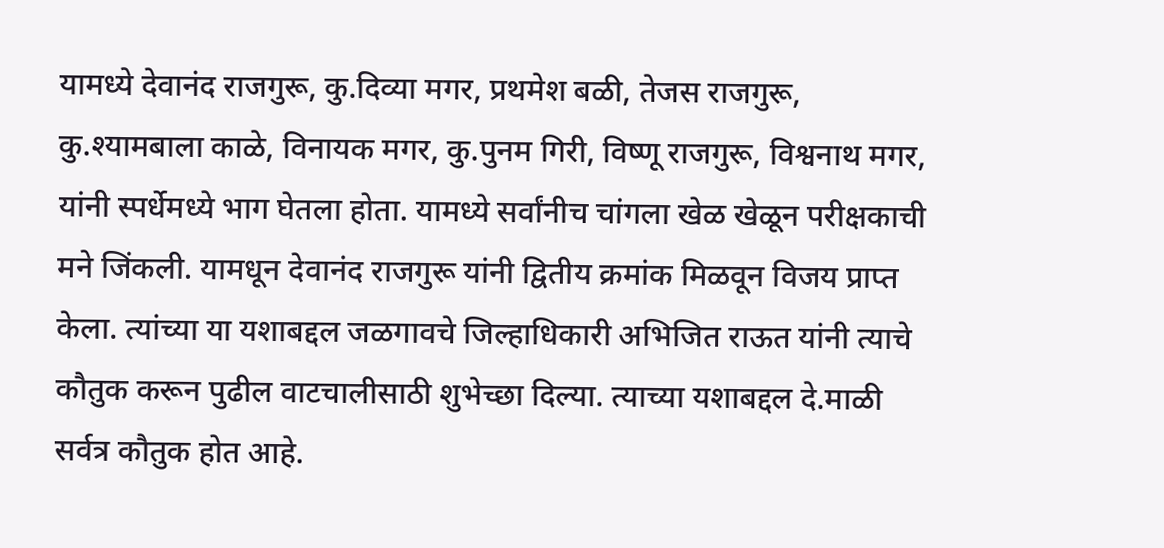यामध्ये देवानंद राजगुरू, कु.दिव्या मगर, प्रथमेश बळी, तेजस राजगुरू, कु.श्यामबाला काळे, विनायक मगर, कु.पुनम गिरी, विष्णू राजगुरू, विश्वनाथ मगर, यांनी स्पर्धेमध्ये भाग घेतला होता. यामध्ये सर्वांनीच चांगला खेळ खेळून परीक्षकाची मने जिंकली. यामधून देवानंद राजगुरू यांनी द्वितीय क्रमांक मिळवून विजय प्राप्त केला. त्यांच्या या यशाबद्दल जळगावचे जिल्हाधिकारी अभिजित राऊत यांनी त्याचे कौतुक करून पुढील वाटचालीसाठी शुभेच्छा दिल्या. त्याच्या यशाबद्दल दे.माळी सर्वत्र कौतुक होत आहे.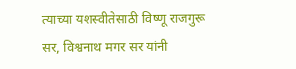त्याच्या यशस्वीतेसाठी विष्णू राजगुरू सर, विश्वनाथ मगर सर यांनी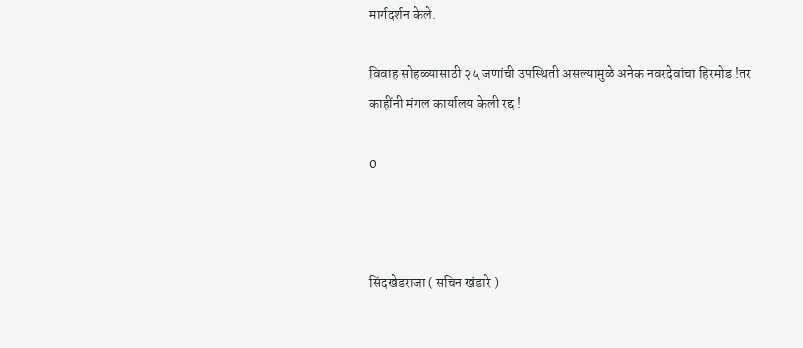मार्गदर्शन केले.

विवाह सोहळ्यासाठी २५ जणांची उपस्थिती असल्यामुळे अनेक नवरदेवांचा हिरमोड !तर काहींनी मंगल कार्यालय केली रद्द !

0



सिंदखेडराजा ( सचिन खंडारे )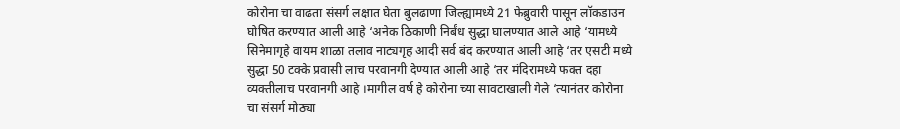कोरोना चा वाढता संसर्ग लक्षात घेता बुलढाणा जिल्ह्यामध्ये 21 फेब्रुवारी पासून लॉकडाउन घोषित करण्यात आली आहे ‘अनेक ठिकाणी निर्बंध सुद्धा घालण्यात आले आहे ‘यामध्ये सिनेमागृहे वायम शाळा तलाव नाट्यगृह आदी सर्व बंद करण्यात आली आहे ‘तर एसटी मध्ये सुद्धा 50 टक्के प्रवासी लाच परवानगी देण्यात आली आहे ‘तर मंदिरामध्ये फक्त दहा व्यक्तीलाच परवानगी आहे ।मागील वर्ष हे कोरोना च्या सावटाखाली गेले ‘त्यानंतर कोरोना चा संसर्ग मोठ्या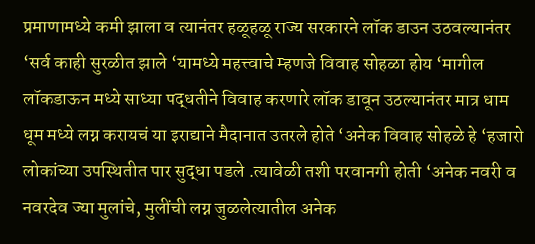प्रमाणामध्ये कमी झाला व त्यानंतर हळूहळू राज्य सरकारने लॉक डाउन उठवल्यानंतर ‘सर्व काही सुरळीत झाले ‘यामध्ये महत्त्वाचे म्हणजे विवाह सोहळा होय ‘मागील लॉकडाऊन मध्ये साध्या पद्धतीने विवाह करणारे लॉक डावून उठल्यानंतर मात्र धाम धूम मध्ये लग्न करायचं या इराद्याने मैदानात उतरले होते ‘अनेक विवाह सोहळे हे ‘हजारो लोकांच्या उपस्थितीत पार सुद्धा पडले .त्यावेळी तशी परवानगी होती ‘अनेक नवरी व नवरदेव ज्या मुलांचे, मुलींची लग्न जुळलेत्यातील अनेक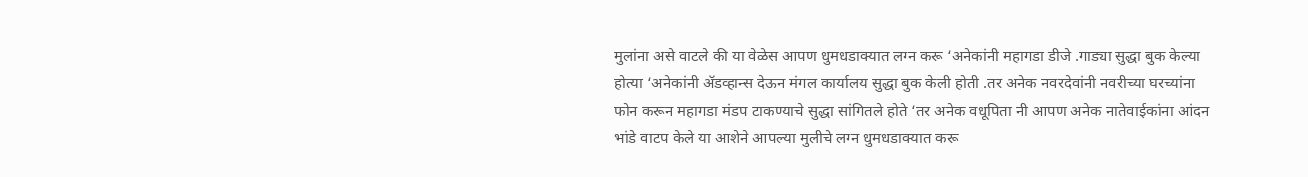मुलांना असे वाटले की या वेळेस आपण धुमधडाक्यात लग्न करू ‘अनेकांनी महागडा डीजे .गाड्या सुद्धा बुक केल्या होत्या ‘अनेकांनी ॲडव्हान्स देऊन मंगल कार्यालय सुद्धा बुक केली होती .तर अनेक नवरदेवांनी नवरीच्या घरच्यांना फोन करून महागडा मंडप टाकण्याचे सुद्धा सांगितले होते ‘तर अनेक वधूपिता नी आपण अनेक नातेवाईकांना आंदन भांडे वाटप केले या आशेने आपल्या मुलीचे लग्न धुमधडाक्यात करू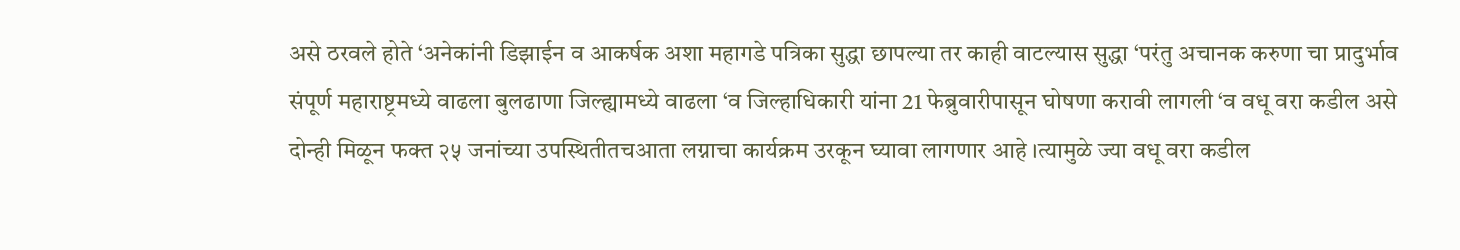असे ठरवले होते ‘अनेकांनी डिझाईन व आकर्षक अशा महागडे पत्रिका सुद्धा छापल्या तर काही वाटल्यास सुद्धा ‘परंतु अचानक करुणा चा प्रादुर्भाव संपूर्ण महाराष्ट्रमध्ये वाढला बुलढाणा जिल्ह्यामध्ये वाढला ‘व जिल्हाधिकारी यांना 21 फेब्रुवारीपासून घोषणा करावी लागली ‘व वधू वरा कडील असे दोन्ही मिळून फक्त २५ जनांच्या उपस्थितीतचआता लग्नाचा कार्यक्रम उरकून घ्यावा लागणार आहे ।त्यामुळे ज्या वधू वरा कडील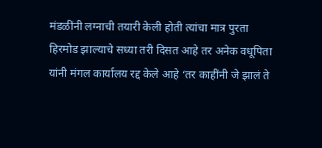मंडळींनी लग्नाची तयारी केली होती त्यांचा मात्र पुरता हिरमोड झाल्याचे सध्या तरी दिसत आहे तर अनेक वधूपिता यांनी मंगल कार्यालय रद्द केले आहे ‘तर काहींनी जे झालं ते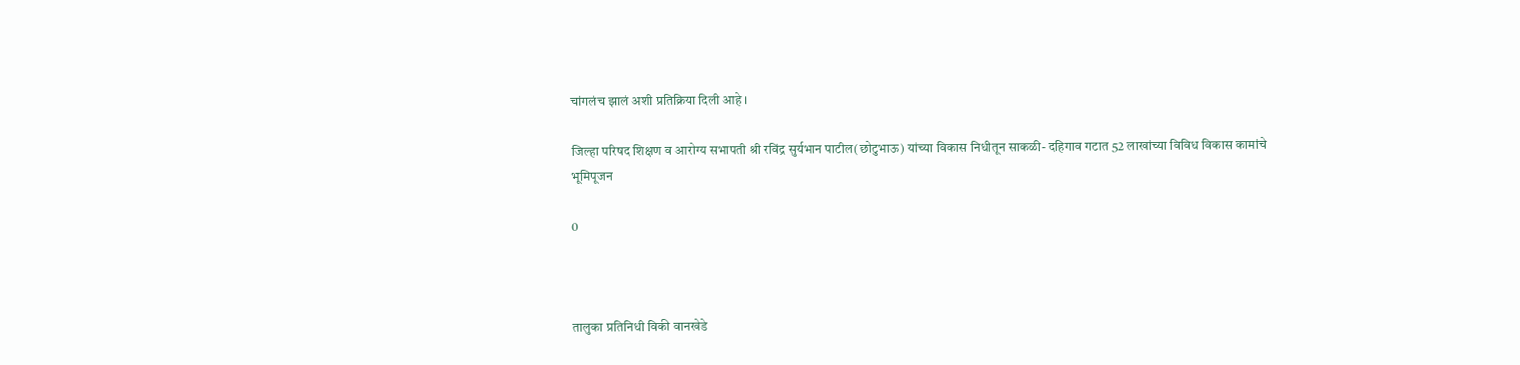चांगलंच झालं अशी प्रतिक्रिया दिली आहे ।

जिल्हा परिषद शिक्षण व आरोग्य सभापती श्री रविंद्र सुर्यभान पाटील(छोटुभाऊ) यांच्या विकास निधीतून साकळी- दहिगाव गटात 52 लाखांच्या विविध विकास कामांचे भूमिपूजन

0



तालुका प्रतिनिधी विकी वानखेडे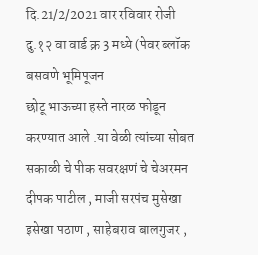दि.21/2/2021 वार रविवार रोजी दु.१२ वा वार्ड क्र 3 मध्ये (पेवर ब्लॉक बसवणे भूमिपूजन
छोटू भाऊच्या हस्ते नारळ फोडून करण्यात आले .या वेळी त्यांच्या सोबत सकाळी चे पीक सवरक्षणं चे चेअरमन दीपक पाटील , माजी सरपंच मुसेखा इसेखा पठाण , साहेबराव बालगुजर ,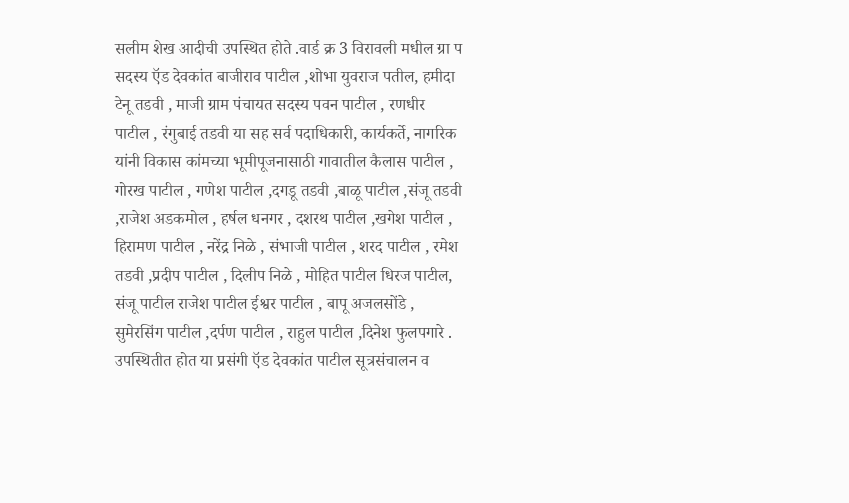सलीम शेख आदीची उपस्थित होते .वार्ड क्र 3 विरावली मधील ग्रा प सदस्य ऍड देवकांत बाजीराव पाटील ,शोभा युवराज पतील, हमीदा टेनू तडवी , माजी ग्राम पंचायत सदस्य पवन पाटील , रणधीर पाटील , रंगुबाई तडवी या सह सर्व पदाधिकारी, कार्यकर्ते, नागरिक यांनी विकास कांमच्या भूमीपूजनासाठी गावातील कैलास पाटील , गोरख पाटील , गणेश पाटील ,दगडू तडवी ,बाळू पाटील ,संजू तडवी ,राजेश अडकमोल , हर्षल धनगर , दशरथ पाटील ,खगेश पाटील , हिरामण पाटील , नरेंद्र निळे , संभाजी पाटील , शरद पाटील , रमेश तडवी ,प्रदीप पाटील , दिलीप निळे , मोहित पाटील धिरज पाटील, संजू पाटील राजेश पाटील ईश्वर पाटील , बापू अजलसोंडे , सुमेरसिंग पाटील ,दर्पण पाटील , राहुल पाटील ,दिनेश फुलपगारे .
उपस्थितीत होत या प्रसंगी ऍड देवकांत पाटील सूत्रसंचालन व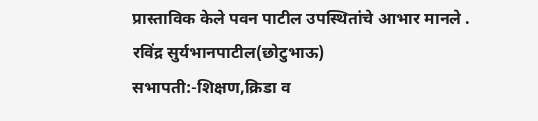प्रास्ताविक केले पवन पाटील उपस्थितांचे आभार मानले .
रविंद्र सुर्यभानपाटील(छोटुभाऊ)
सभापती:-शिक्षण,क्रिडा व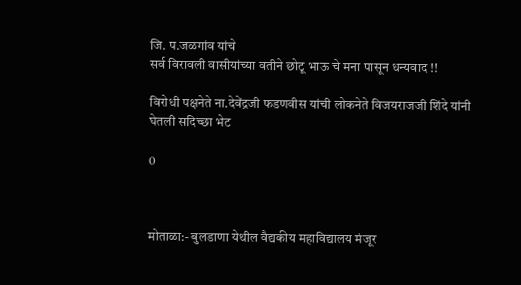जि. प.जळगांव यांचे
सर्व विरावली वासीयांच्या वतीने छोटू भाऊ चे मना पासून धन्यवाद !!

विरोधी पक्षनेते ना.देवेंद्रजी फडणवीस यांची लोकनेते विजयराजजी शिंदे यांनी घेतली सदिच्छा भेट

0



मोताळा:- बुलडाणा येथील वैद्यकीय महाविद्यालय मंजूर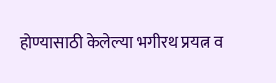होण्यासाठी केलेल्या भगीरथ प्रयत्न व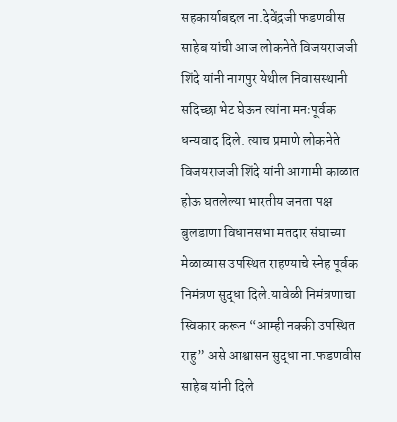सहकार्याबद्दल ना.देवेंद्रजी फडणवीस साहेब यांची आज लोकनेते विजयराजजी शिंदे यांनी नागपुर येथील निवासस्थानी सदिच्छा भेट घेऊन त्यांना मनःपूर्वक धन्यवाद दिले. त्याच प्रमाणे लोकनेते विजयराजजी शिंदे यांनी आगामी काळात होऊ घतलेल्या भारतीय जनता पक्ष बुलडाणा विधानसभा मतदार संघाच्या मेळाव्यास उपस्थित राहण्याचे स्नेह पूर्वक निमंत्रण सुद्धा दिले.यावेळी निमंत्रणाचा स्विकार करून “आम्ही नक्की उपस्थित राहु” असे आश्वासन सुद्धा ना.फडणवीस साहेब यांनी दिले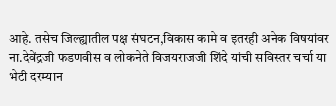आहे. तसेच जिल्ह्यातील पक्ष संघटन,विकास कामे व इतरही अनेक विषयांवर ना.देवेंद्रजी फडणवीस व लोकनेते विजयराजजी शिंदे यांची सविस्तर चर्चा या भेटी दरम्यान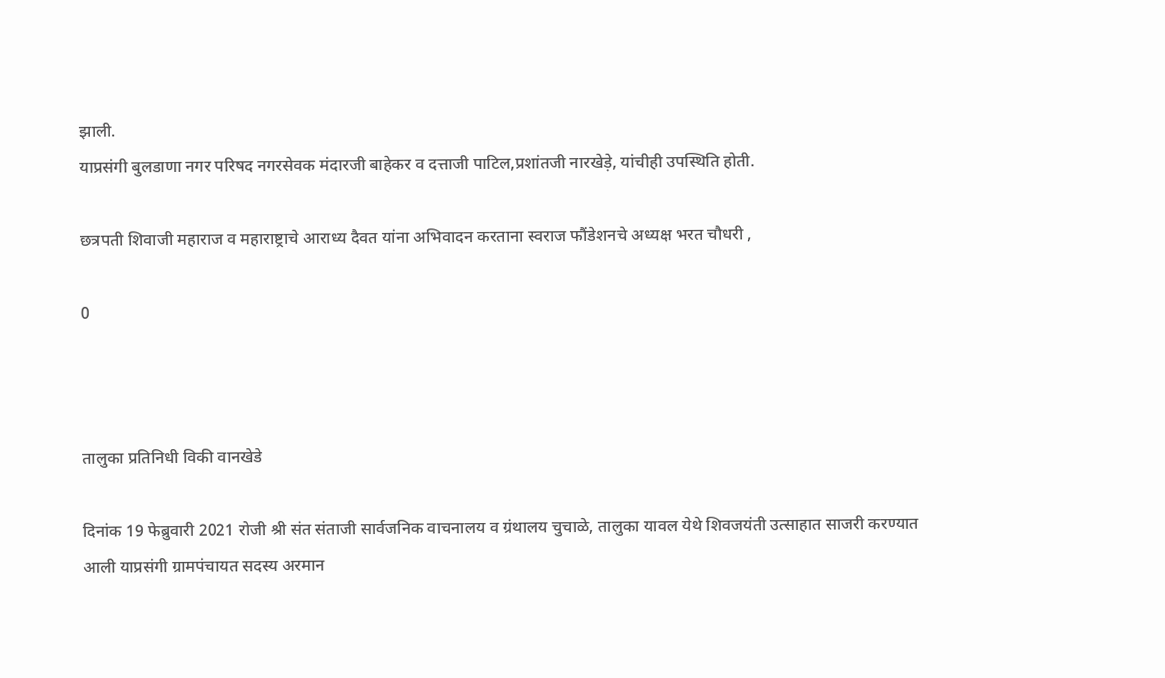झाली.
याप्रसंगी बुलडाणा नगर परिषद नगरसेवक मंदारजी बाहेकर व दत्ताजी पाटिल,प्रशांतजी नारखेड़े, यांचीही उपस्थिति होती.

छत्रपती शिवाजी महाराज व महाराष्ट्राचे आराध्य दैवत यांना अभिवादन करताना स्‍वराज फौंडेशनचे अध्यक्ष भरत चौधरी ,

0



तालुका प्रतिनिधी विकी वानखेडे

दिनांक 19 फेब्रुवारी 2021 रोजी श्री संत संताजी सार्वजनिक वाचनालय व ग्रंथालय चुचाळे, तालुका यावल येथे शिवजयंती उत्साहात साजरी करण्यात आली याप्रसंगी ग्रामपंचायत सदस्य अरमान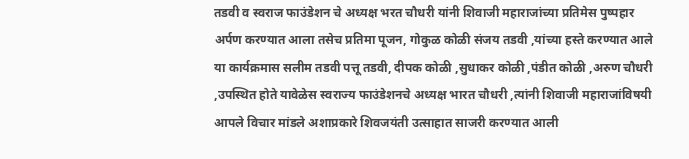तडवी व स्वराज फाउंडेशन चे अध्यक्ष भरत चौधरी यांनी शिवाजी महाराजांच्या प्रतिमेस पुष्पहार अर्पण करण्यात आला तसेच प्रतिमा पूजन, गोकुळ कोळी संजय तडवी ,यांच्या हस्ते करण्यात आले या कार्यक्रमास सलीम तडवी पत्तू तडवी, दीपक कोळी ,सुधाकर कोळी ,पंडीत कोळी ,अरुण चौधरी ,उपस्थित होते यावेळेस स्वराज्य फाउंडेशनचे अध्यक्ष भारत चौधरी ,त्यांनी शिवाजी महाराजांविषयी आपले विचार मांडले अशाप्रकारे शिवजयंती उत्साहात साजरी करण्यात आली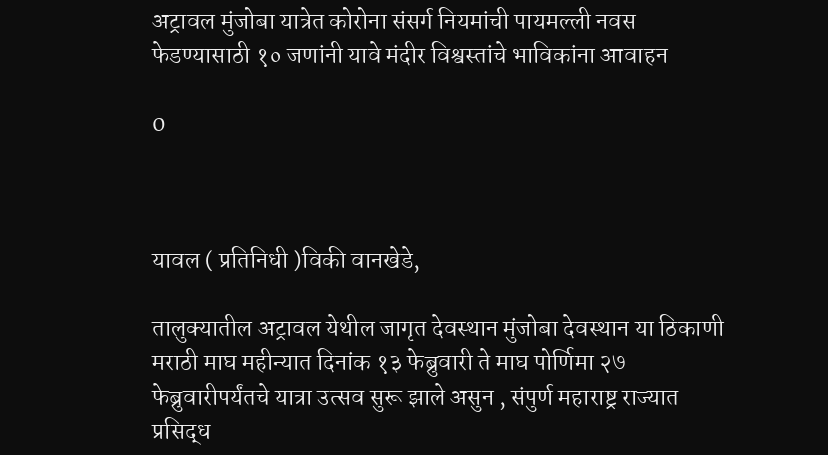अट्रावल मुंजोबा यात्रेत कोरोना संसर्ग नियमांची पायमल्ली नवस फेडण्यासाठी १० जणांनी यावे मंदीर विश्वस्तांचे भाविकांना आवाहन

0



यावल ( प्रतिनिधी )विकी वानखेडे,

तालुक्यातील अट्रावल येथील जागृत देवस्थान मुंजोबा देवस्थान या ठिकाणी मराठी माघ महीन्यात दिनांक १३ फेब्रुवारी ते माघ पोर्णिमा २७ फेब्रुवारीपर्यंतचे यात्रा उत्सव सुरू झाले असुन , संपुर्ण महाराष्ट्र राज्यात प्रसिद्ध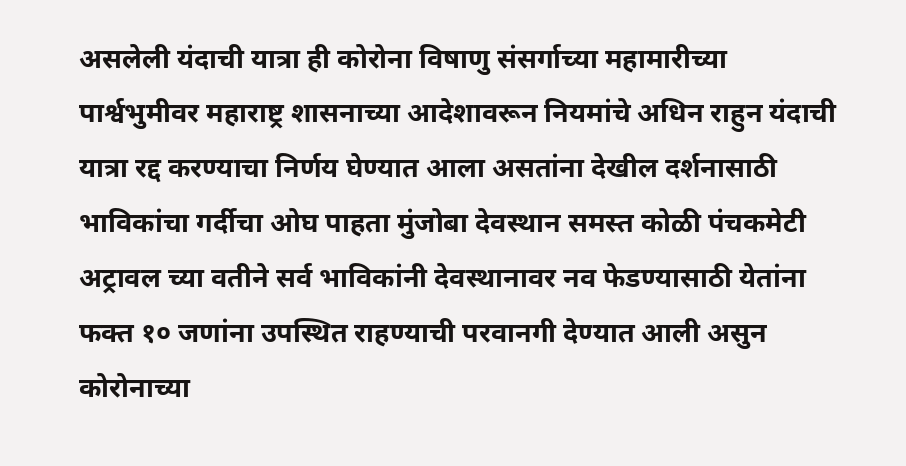असलेली यंदाची यात्रा ही कोरोना विषाणु संसर्गाच्या महामारीच्या पार्श्वभुमीवर महाराष्ट्र शासनाच्या आदेशावरून नियमांचे अधिन राहुन यंदाची यात्रा रद्द करण्याचा निर्णय घेण्यात आला असतांना देखील दर्शनासाठी भाविकांचा गर्दीचा ओघ पाहता मुंजोबा देवस्थान समस्त कोळी पंचकमेटी अट्रावल च्या वतीने सर्व भाविकांनी देवस्थानावर नव फेडण्यासाठी येतांना फक्त १० जणांना उपस्थित राहण्याची परवानगी देण्यात आली असुन कोरोनाच्या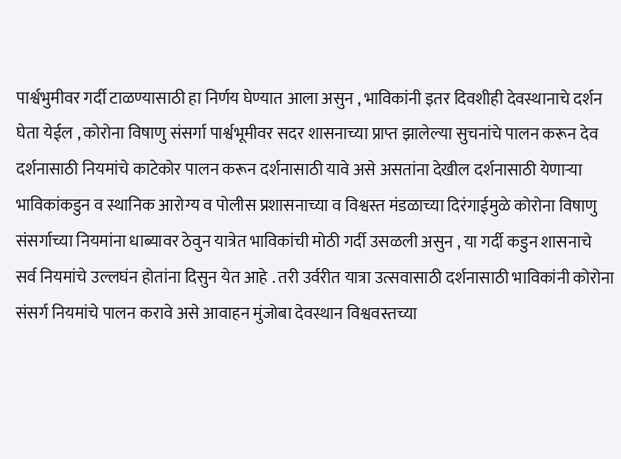पार्श्वभुमीवर गर्दी टाळण्यासाठी हा निर्णय घेण्यात आला असुन , भाविकांनी इतर दिवशीही देवस्थानाचे दर्शन घेता येईल , कोरोना विषाणु संसर्गा पार्श्वभूमीवर सदर शासनाच्या प्राप्त झालेल्या सुचनांचे पालन करून देव दर्शनासाठी नियमांचे काटेकोर पालन करून दर्शनासाठी यावे असे असतांना देखील दर्शनासाठी येणाऱ्या भाविकांकडुन व स्थानिक आरोग्य व पोलीस प्रशासनाच्या व विश्वस्त मंडळाच्या दिरंगाईमुळे कोरोना विषाणु संसर्गाच्या नियमांना धाब्यावर ठेवुन यात्रेत भाविकांची मोठी गर्दी उसळली असुन , या गर्दी कडुन शासनाचे सर्व नियमांचे उल्लघंन होतांना दिसुन येत आहे . तरी उर्वरीत यात्रा उत्सवासाठी दर्शनासाठी भाविकांनी कोरोना संसर्ग नियमांचे पालन करावे असे आवाहन मुंजोबा देवस्थान विश्ववस्तच्या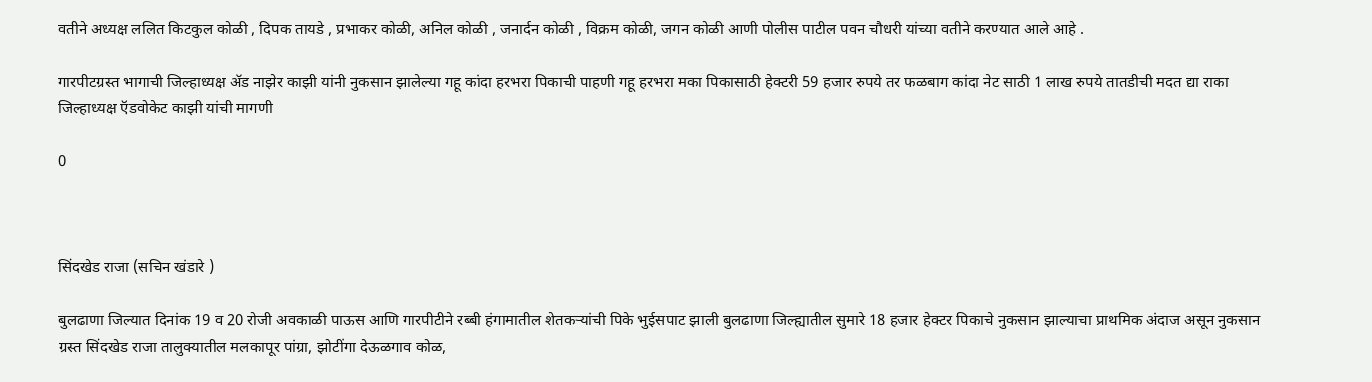वतीने अध्यक्ष ललित किटकुल कोळी , दिपक तायडे , प्रभाकर कोळी, अनिल कोळी , जनार्दन कोळी , विक्रम कोळी, जगन कोळी आणी पोलीस पाटील पवन चौधरी यांच्या वतीने करण्यात आले आहे .

गारपीटग्रस्त भागाची जिल्हाध्यक्ष ॲड नाझेर काझी यांनी नुकसान झालेल्या गहू कांदा हरभरा पिकाची पाहणी गहू हरभरा मका पिकासाठी हेक्टरी 59 हजार रुपये तर फळबाग कांदा नेट साठी 1 लाख रुपये तातडीची मदत द्या राका जिल्हाध्यक्ष ऍडवोकेट काझी यांची मागणी

0



सिंदखेड राजा (सचिन खंडारे )

बुलढाणा जिल्यात दिनांक 19 व 20 रोजी अवकाळी पाऊस आणि गारपीटीने रब्बी हंगामातील शेतकऱ्यांची पिके भुईसपाट झाली बुलढाणा जिल्ह्यातील सुमारे 18 हजार हेक्टर पिकाचे नुकसान झाल्याचा प्राथमिक अंदाज असून नुकसान ग्रस्त सिंदखेड राजा तालुक्यातील मलकापूर पांग्रा, झोटींगा देऊळगाव कोळ,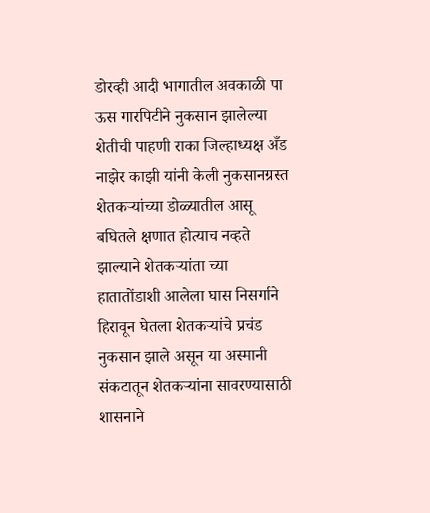डोरव्ही आदी भागातील अवकाळी पा ऊस गारपिटीने नुकसान झालेल्या शेतीची पाहणी राका जिल्हाध्यक्ष अँड नाझेर काझी यांनी केली नुकसानग्रस्त शेतकऱ्यांच्या डोळ्यातील आसू बघितले क्षणात होत्याच नव्हते झाल्याने शेतकऱ्यांता च्या हातातोंडाशी आलेला घास निसर्गाने हिरावून घेतला शेतकऱ्यांचे प्रचंड नुकसान झाले असून या अस्मानी संकटातून शेतकऱ्यांना सावरण्यासाठी शासनाने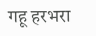गहू हरभरा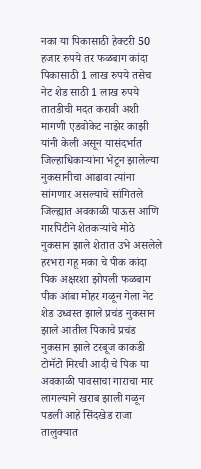नका या पिकासाठी हेक्टरी 50 हजार रुपये तर फळबाग कांदा पिकासाठी 1 लाख रुपये तसेच नेट शेड साठी 1 लाख रुपये तातडीची मदत करावी अशी मागणी एडवोकेट नाझेर काझी यांनी केली असून यासंदर्भात जिल्हाधिकाऱ्यांना भेटून झालेल्या नुकसानीचा आढावा त्यांना सांगणार असल्याचे सांगितले
जिल्ह्यात अवकाळी पाऊस आणि गारपिटीने शेतकऱ्यांचे मोठे नुकसान झाले शेतात उभे असलेले हरभरा गहू मका चे पीक कांदा पिक अक्षरशा झोपली फळबाग पीक आंबा मोहर गळून गेला नेट शेड उध्वस्त झाले प्रचंड नुकसान झाले आतील पिकाचे प्रचंड नुकसान झाले टरबूज काकडी टोमॅटो मिरची आदी चे पिक या अवकाळी पावसाचा गाराचा मार लागल्याने खराब झाली गळून पडली आहे सिंदखेड राजा तालुक्यात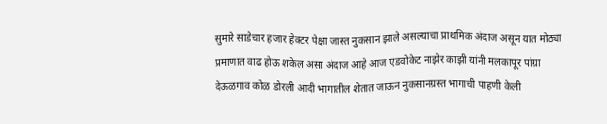सुमारे साडेचार हजार हेक्टर पेक्षा जास्त नुकसान झाले असल्याचा प्राथमिक अंदाज असून यात मोठ्या प्रमाणात वाढ होऊ शकेल असा अंदाज आहे आज एडवोकेट नाझेर काझी यांनी मलकापूर पांग्रा देऊळगाव कोळ डोरली आदी भागातील शेतात जाऊन नुकसानग्रस्त भागाची पाहणी केली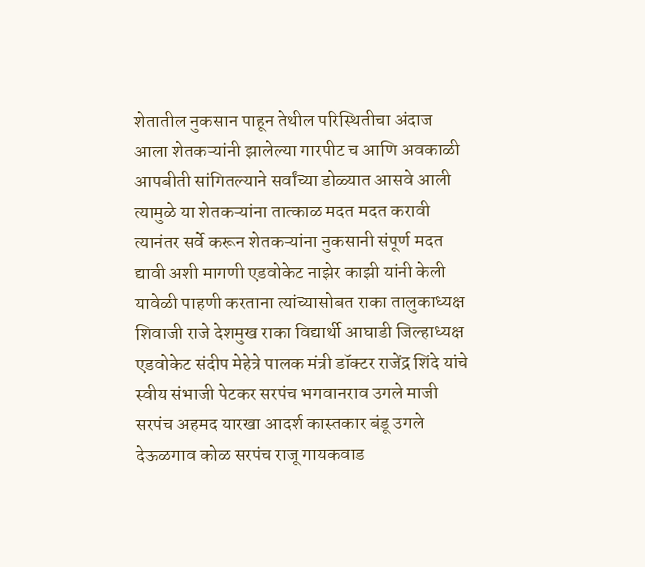शेतातील नुकसान पाहून तेथील परिस्थितीचा अंदाज आला शेतकऱ्यांनी झालेल्या गारपीट च आणि अवकाळी
आपबीती सांगितल्याने सर्वांच्या डोळ्यात आसवे आली त्यामुळे या शेतकऱ्यांना तात्काळ मदत मदत करावी त्यानंतर सर्वे करून शेतकऱ्यांना नुकसानी संपूर्ण मदत द्यावी अशी मागणी एडवोकेट नाझेर काझी यांनी केली यावेळी पाहणी करताना त्यांच्यासोबत राका तालुकाध्यक्ष शिवाजी राजे देशमुख राका विद्यार्थी आघाडी जिल्हाध्यक्ष एडवोकेट संदीप मेहेत्रे पालक मंत्री डॉक्टर राजेंद्र शिंदे यांचे स्वीय संभाजी पेटकर सरपंच भगवानराव उगले माजी सरपंच अहमद यारखा आदर्श कास्तकार बंडू उगले देऊळगाव कोळ सरपंच राजू गायकवाड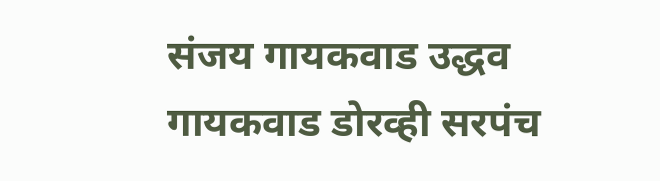संजय गायकवाड उद्धव गायकवाड डोरव्ही सरपंच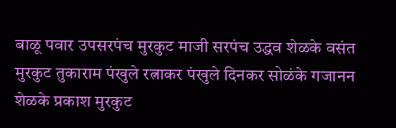बाळू पवार उपसरपंच मुरकुट माजी सरपंच उद्धव शेळके वसंत मुरकुट तुकाराम पंखुले रत्नाकर पंखुले दिनकर सोळंके गजानन शेळके प्रकाश मुरकुट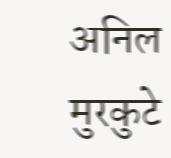अनिल मुरकुटे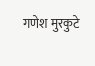गणेश मुरकुटे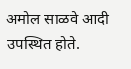अमोल साळवे आदी उपस्थित होते.